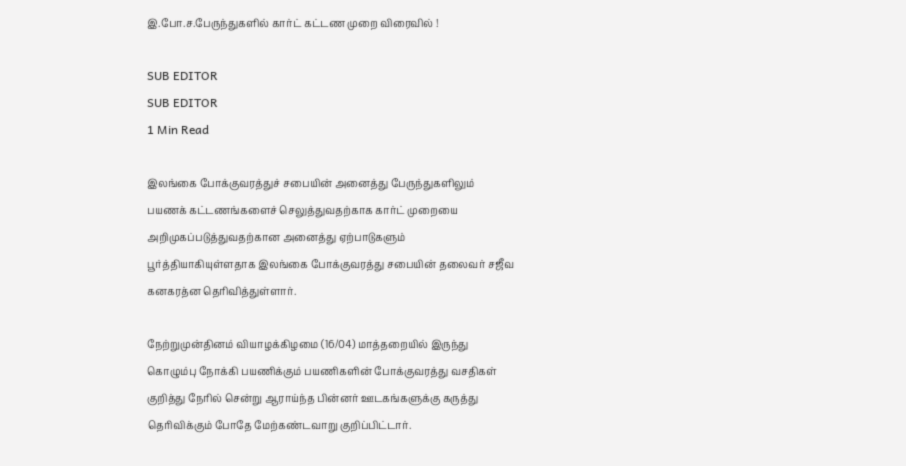இ.போ.ச.பேருந்துகளில் கார்ட் கட்டண முறை விரைவில் !

SUB EDITOR
SUB EDITOR
1 Min Read

இலங்கை போக்குவரத்துச் சபையின் அனைத்து பேருந்துகளிலும் பயணக் கட்டணங்களைச் செலுத்துவதற்காக கார்ட் முறையை அறிமுகப்படுத்துவதற்கான அனைத்து ஏற்பாடுகளும் பூர்த்தியாகியுள்ளதாக இலங்கை போக்குவரத்து சபையின் தலைவர் சஜீவ கனகரத்ன தெரிவித்துள்ளார்.

நேற்றுமுன்தினம் வியாழக்கிழமை (16/04) மாத்தறையில் இருந்து கொழும்பு நோக்கி பயணிக்கும் பயணிகளின் போக்குவரத்து வசதிகள் குறித்து நேரில் சென்று ஆராய்ந்த பின்னர் ஊடகங்களுக்கு கருத்து தெரிவிக்கும் போதே மேற்கண்டவாறு குறிப்பிட்டார்.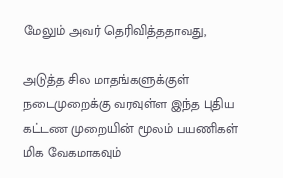மேலும் அவர் தெரிவித்ததாவது,

அடுத்த சில மாதங்களுக்குள் நடைமுறைக்கு வரவுள்ள இந்த புதிய கட்டண முறையின் மூலம் பயணிகள் மிக வேகமாகவும்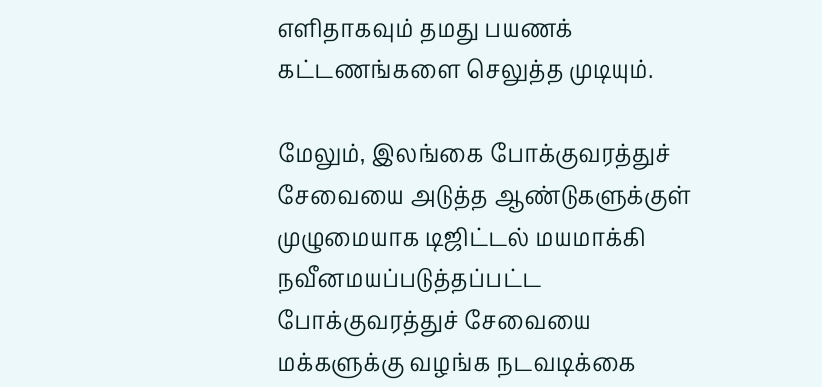எளிதாகவும் தமது பயணக் கட்டணங்களை செலுத்த முடியும்.

மேலும், இலங்கை போக்குவரத்துச் சேவையை அடுத்த ஆண்டுகளுக்குள் முழுமையாக டிஜிட்டல் மயமாக்கி நவீனமயப்படுத்தப்பட்ட போக்குவரத்துச் சேவையை மக்களுக்கு வழங்க நடவடிக்கை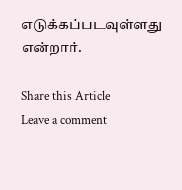எடுக்கப்படவுள்ளது என்றார்.

Share this Article
Leave a comment